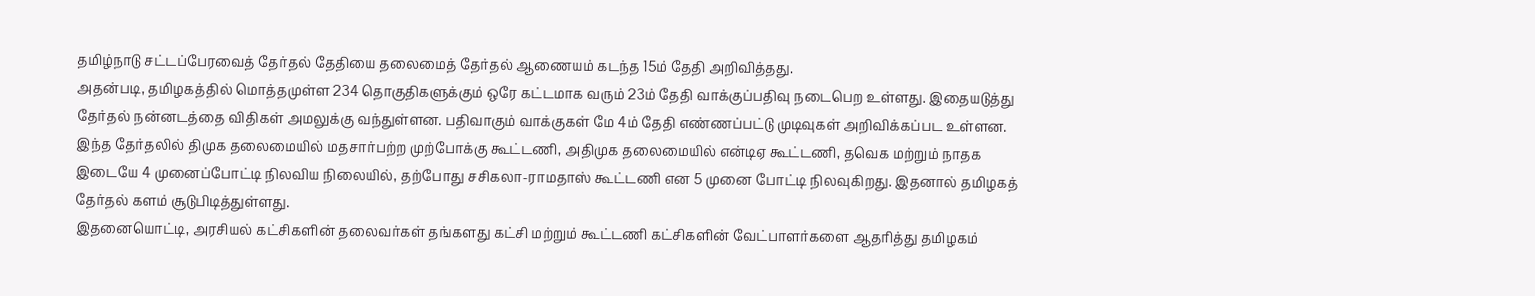தமிழ்நாடு சட்டப்பேரவைத் தேர்தல் தேதியை தலைமைத் தேர்தல் ஆணையம் கடந்த 15ம் தேதி அறிவித்தது.
அதன்படி, தமிழகத்தில் மொத்தமுள்ள 234 தொகுதிகளுக்கும் ஒரே கட்டமாக வரும் 23ம் தேதி வாக்குப்பதிவு நடைபெற உள்ளது. இதையடுத்து தேர்தல் நன்னடத்தை விதிகள் அமலுக்கு வந்துள்ளன. பதிவாகும் வாக்குகள் மே 4ம் தேதி எண்ணப்பட்டு முடிவுகள் அறிவிக்கப்பட உள்ளன.
இந்த தேர்தலில் திமுக தலைமையில் மதசார்பற்ற முற்போக்கு கூட்டணி, அதிமுக தலைமையில் என்டிஏ கூட்டணி, தவெக மற்றும் நாதக இடையே 4 முனைப்போட்டி நிலவிய நிலையில், தற்போது சசிகலா-ராமதாஸ் கூட்டணி என 5 முனை போட்டி நிலவுகிறது. இதனால் தமிழகத் தேர்தல் களம் சூடுபிடித்துள்ளது.
இதனையொட்டி, அரசியல் கட்சிகளின் தலைவர்கள் தங்களது கட்சி மற்றும் கூட்டணி கட்சிகளின் வேட்பாளர்களை ஆதரித்து தமிழகம்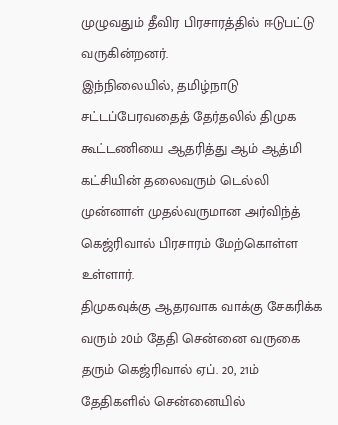முழுவதும் தீவிர பிரசாரத்தில் ஈடுபட்டு வருகின்றனர்.
இந்நிலையில், தமிழ்நாடு சட்டப்பேரவதைத் தேர்தலில் திமுக கூட்டணியை ஆதரித்து ஆம் ஆத்மி கட்சியின் தலைவரும் டெல்லி முன்னாள் முதல்வருமான அர்விந்த் கெஜ்ரிவால் பிரசாரம் மேற்கொள்ள உள்ளார்.
திமுகவுக்கு ஆதரவாக வாக்கு சேகரிக்க வரும் 20ம் தேதி சென்னை வருகை தரும் கெஜ்ரிவால் ஏப். 20, 21ம் தேதிகளில் சென்னையில்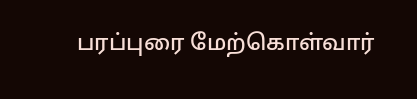பரப்புரை மேற்கொள்வார்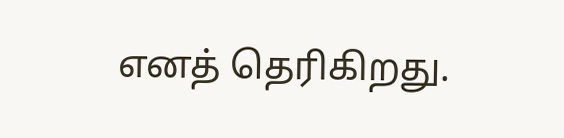எனத் தெரிகிறது.